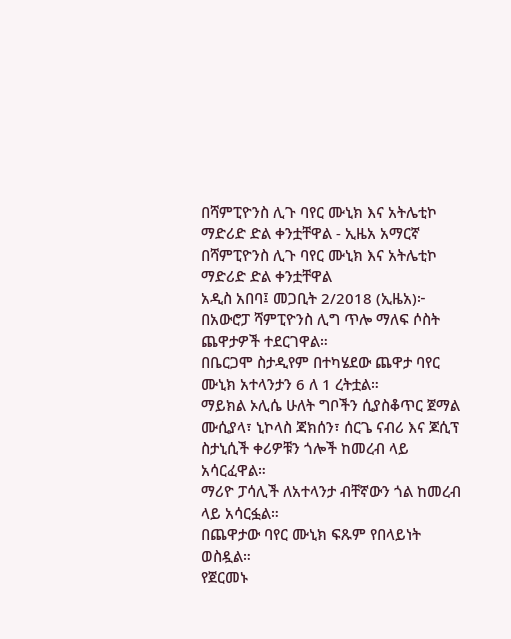በሻምፒዮንስ ሊጉ ባየር ሙኒክ እና አትሌቲኮ ማድሪድ ድል ቀንቷቸዋል - ኢዜአ አማርኛ
በሻምፒዮንስ ሊጉ ባየር ሙኒክ እና አትሌቲኮ ማድሪድ ድል ቀንቷቸዋል
አዲስ አበባ፤ መጋቢት 2/2018 (ኢዜአ)፦ በአውሮፓ ሻምፒዮንስ ሊግ ጥሎ ማለፍ ሶስት ጨዋታዎች ተደርገዋል።
በቤርጋሞ ስታዲየም በተካሄደው ጨዋታ ባየር ሙኒክ አተላንታን 6 ለ 1 ረትቷል።
ማይክል ኦሊሴ ሁለት ግቦችን ሲያስቆጥር ጀማል ሙሲያላ፣ ኒኮላስ ጃክሰን፣ ሰርጌ ናብሪ እና ጆሲፕ ስታኒሲች ቀሪዎቹን ጎሎች ከመረብ ላይ አሳርፈዋል።
ማሪዮ ፓሳሊች ለአተላንታ ብቸኛውን ጎል ከመረብ ላይ አሳርፏል።
በጨዋታው ባየር ሙኒክ ፍጹም የበላይነት ወስዷል።
የጀርመኑ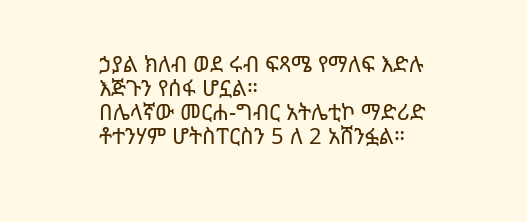ኃያል ክለብ ወደ ሩብ ፍጻሜ የማለፍ እድሉ እጅጉን የሰፋ ሆኗል።
በሌላኛው መርሐ-ግብር አትሌቲኮ ማድሪድ ቶተንሃም ሆትስፐርስን 5 ለ 2 አሸንፏል።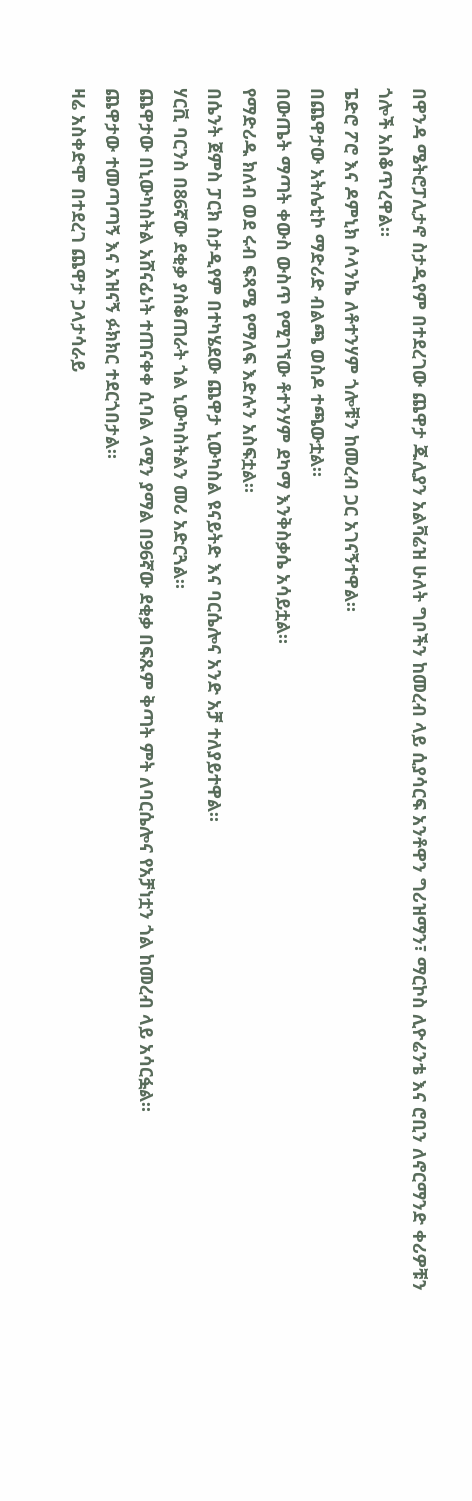በዋንዳ ሜትሮፓሊታኖ ስታዲየም በተደረገው ጨዋታ ጁሊያን አልቫሬዝ ሁለት ግቦችን ከመረብ ላይ ሲያሳርፍ አንቶዋን ግሪዝማን፣ ማርኮስ ሊዮሬንቴ እና ሮቢን ለኖርማንድ ቀሪዎቹን ጎሎች አስቆጥረዋል።
ፔድሮ ፖሮ እና ዶምኒክ ሶላንኬ ለቶተንሃም ጎሎቹን ከመረብ ጋር አገናኝተዋል።
በጨዋታው አትሌቲኮ ማድሪድ ብልጫ ወስዶ ተጫውቷል።
በውጤት ማጣት ቀውስ ውስጥ የሚገኘው ቶተንሃም ደካማ እንቅስቃሴ አሳይቷል።
የማድሪዱ ክለብ ወደ ሩብ ፍጻሜ የማለፍ እድሉን አስፍቷል።
በሴንት ጀምስ ፓርክ ስታዲየም በተካሄደው ጨዋታ ኒውካስል ዩናይትድ እና ባርሴሎና አንድ አቻ ተለያይተዋል።
ሃርቪ ባርንስ በ86ኛው ደቂቃ ያስቆጠራት ጎል ኒውካስትልን መሪ አድርጓል።
ጨዋታው በኒውካስትል አሸናፊነት ተጠናቀቀ ሲባል ላሚን ያማል በ96ኛው ደቂቃ በፍጹም ቅጣት ምት ለባርሴሎና የአቻነቷን ጎል ከመረብ ላይ አሳርፏል።
ጨዋታው ተመጣጣኝ እና አዝናኝ ፉክክር ተደርጎበታል።
ዛሬ አስቀድሞ በተደረገ ጨዋታ ጋላታሳራይ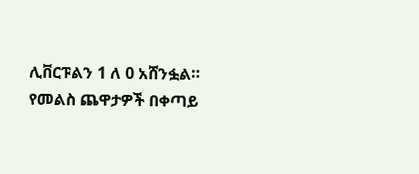ሊቨርፑልን 1 ለ 0 አሸንፏል።
የመልስ ጨዋታዎች በቀጣይ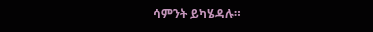ሳምንት ይካሄዳሉ።